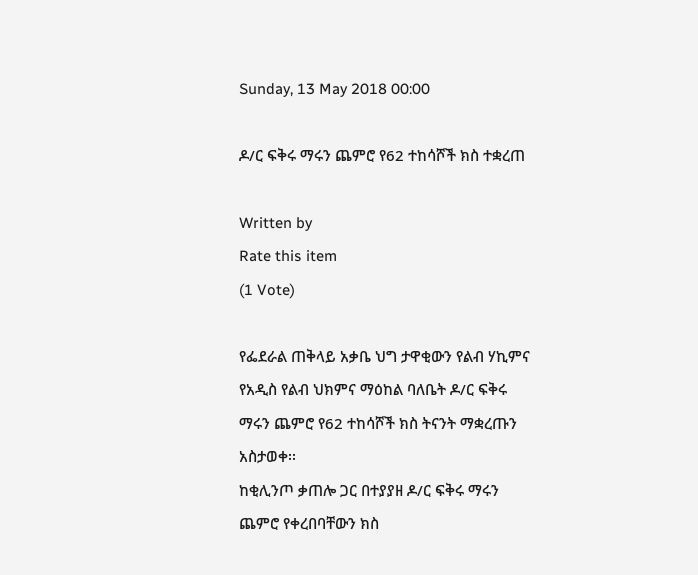Sunday, 13 May 2018 00:00

ዶ/ር ፍቅሩ ማሩን ጨምሮ የ62 ተከሳሾች ክስ ተቋረጠ

Written by
Rate this item
(1 Vote)

የፌደራል ጠቅላይ አቃቤ ህግ ታዋቂውን የልብ ሃኪምና የአዲስ የልብ ህክምና ማዕከል ባለቤት ዶ/ር ፍቅሩ ማሩን ጨምሮ የ62 ተከሳሾች ክስ ትናንት ማቋረጡን አስታወቀ፡፡
ከቂሊንጦ ቃጠሎ ጋር በተያያዘ ዶ/ር ፍቅሩ ማሩን ጨምሮ የቀረበባቸውን ክስ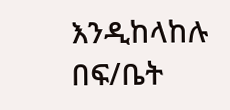እንዲከላከሉ በፍ/ቤት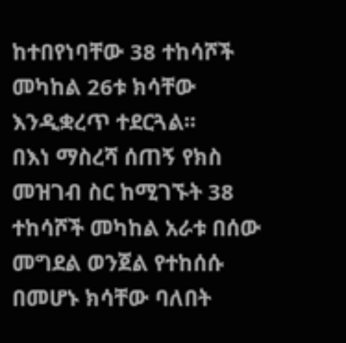ከተበየነባቸው 38 ተከሳሾች መካከል 26ቱ ክሳቸው እንዲቋረጥ ተደርጓል፡፡
በእነ ማስረሻ ሰጠኝ የክስ መዝገብ ስር ከሚገኙት 38 ተከሳሾች መካከል አራቱ በሰው መግደል ወንጀል የተከሰሱ በመሆኑ ክሳቸው ባለበት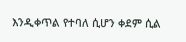እንዲቀጥል የተባለ ሲሆን ቀደም ሲል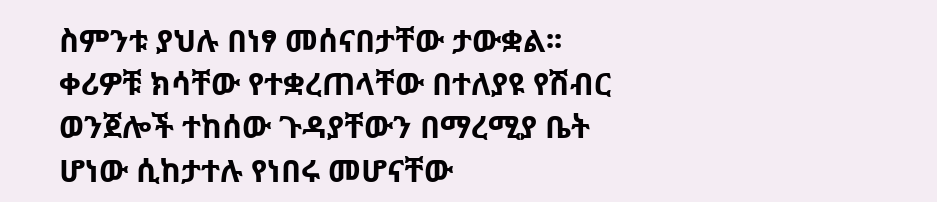ስምንቱ ያህሉ በነፃ መሰናበታቸው ታውቋል፡፡
ቀሪዎቹ ክሳቸው የተቋረጠላቸው በተለያዩ የሽብር ወንጀሎች ተከሰው ጉዳያቸውን በማረሚያ ቤት ሆነው ሲከታተሉ የነበሩ መሆናቸው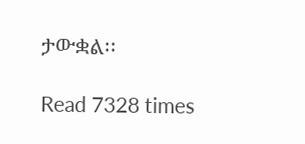ታውቋል፡፡

Read 7328 times